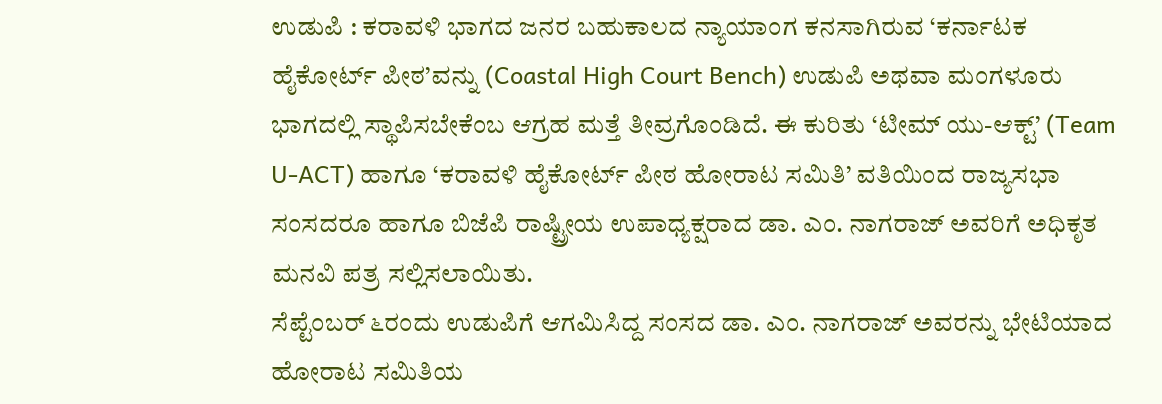ಉಡುಪಿ : ಕರಾವಳಿ ಭಾಗದ ಜನರ ಬಹುಕಾಲದ ನ್ಯಾಯಾಂಗ ಕನಸಾಗಿರುವ ‘ಕರ್ನಾಟಕ ಹೈಕೋರ್ಟ್ ಪೀಠ’ವನ್ನು (Coastal High Court Bench) ಉಡುಪಿ ಅಥವಾ ಮಂಗಳೂರು ಭಾಗದಲ್ಲಿ ಸ್ಥಾಪಿಸಬೇಕೆಂಬ ಆಗ್ರಹ ಮತ್ತೆ ತೀವ್ರಗೊಂಡಿದೆ. ಈ ಕುರಿತು ‘ಟೀಮ್ ಯು-ಆಕ್ಟ್’ (Team U-ACT) ಹಾಗೂ ‘ಕರಾವಳಿ ಹೈಕೋರ್ಟ್ ಪೀಠ ಹೋರಾಟ ಸಮಿತಿ’ ವತಿಯಿಂದ ರಾಜ್ಯಸಭಾ ಸಂಸದರೂ ಹಾಗೂ ಬಿಜೆಪಿ ರಾಷ್ಟ್ರೀಯ ಉಪಾಧ್ಯಕ್ಷರಾದ ಡಾ. ಎಂ. ನಾಗರಾಜ್ ಅವರಿಗೆ ಅಧಿಕೃತ ಮನವಿ ಪತ್ರ ಸಲ್ಲಿಸಲಾಯಿತು.
ಸೆಪ್ಟೆಂಬರ್ ೬ರಂದು ಉಡುಪಿಗೆ ಆಗಮಿಸಿದ್ದ ಸಂಸದ ಡಾ. ಎಂ. ನಾಗರಾಜ್ ಅವರನ್ನು ಭೇಟಿಯಾದ ಹೋರಾಟ ಸಮಿತಿಯ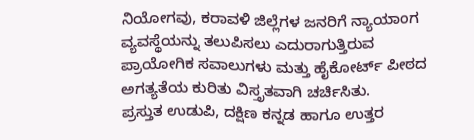ನಿಯೋಗವು, ಕರಾವಳಿ ಜಿಲ್ಲೆಗಳ ಜನರಿಗೆ ನ್ಯಾಯಾಂಗ ವ್ಯವಸ್ಥೆಯನ್ನು ತಲುಪಿಸಲು ಎದುರಾಗುತ್ತಿರುವ ಪ್ರಾಯೋಗಿಕ ಸವಾಲುಗಳು ಮತ್ತು ಹೈಕೋರ್ಟ್ ಪೀಠದ ಅಗತ್ಯತೆಯ ಕುರಿತು ವಿಸ್ತೃತವಾಗಿ ಚರ್ಚಿಸಿತು.
ಪ್ರಸ್ತುತ ಉಡುಪಿ, ದಕ್ಷಿಣ ಕನ್ನಡ ಹಾಗೂ ಉತ್ತರ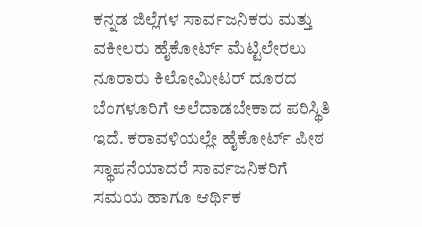ಕನ್ನಡ ಜಿಲ್ಲೆಗಳ ಸಾರ್ವಜನಿಕರು ಮತ್ತು ವಕೀಲರು ಹೈಕೋರ್ಟ್ ಮೆಟ್ಟಿಲೇರಲು ನೂರಾರು ಕಿಲೋಮೀಟರ್ ದೂರದ ಬೆಂಗಳೂರಿಗೆ ಅಲೆದಾಡಬೇಕಾದ ಪರಿಸ್ಥಿತಿ ಇದೆ. ಕರಾವಳಿಯಲ್ಲೇ ಹೈಕೋರ್ಟ್ ಪೀಠ ಸ್ಥಾಪನೆಯಾದರೆ ಸಾರ್ವಜನಿಕರಿಗೆ ಸಮಯ ಹಾಗೂ ಆರ್ಥಿಕ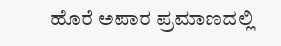ಹೊರೆ ಅಪಾರ ಪ್ರಮಾಣದಲ್ಲಿ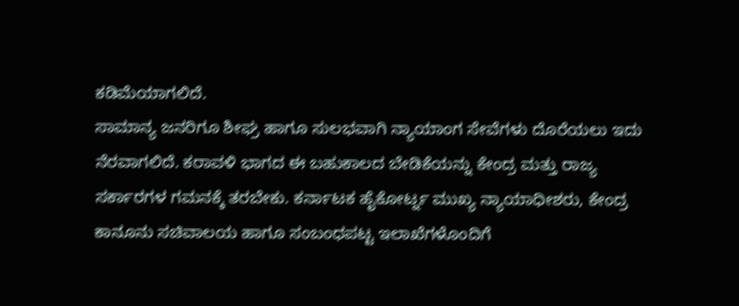ಕಡಿಮೆಯಾಗಲಿದೆ.
ಸಾಮಾನ್ಯ ಜನರಿಗೂ ಶೀಘ್ರ ಹಾಗೂ ಸುಲಭವಾಗಿ ನ್ಯಾಯಾಂಗ ಸೇವೆಗಳು ದೊರೆಯಲು ಇದು ನೆರವಾಗಲಿದೆ. ಕರಾವಳಿ ಭಾಗದ ಈ ಬಹುಕಾಲದ ಬೇಡಿಕೆಯನ್ನು ಕೇಂದ್ರ ಮತ್ತು ರಾಜ್ಯ ಸರ್ಕಾರಗಳ ಗಮನಕ್ಕೆ ತರಬೇಕು. ಕರ್ನಾಟಕ ಹೈಕೋರ್ಟ್ನ ಮುಖ್ಯ ನ್ಯಾಯಾಧೀಶರು, ಕೇಂದ್ರ ಕಾನೂನು ಸಚಿವಾಲಯ ಹಾಗೂ ಸಂಬಂಧಪಟ್ಟ ಇಲಾಖೆಗಳೊಂದಿಗೆ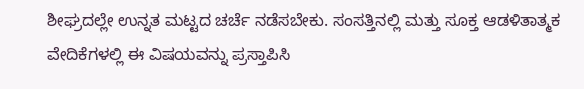ಶೀಘ್ರದಲ್ಲೇ ಉನ್ನತ ಮಟ್ಟದ ಚರ್ಚೆ ನಡೆಸಬೇಕು. ಸಂಸತ್ತಿನಲ್ಲಿ ಮತ್ತು ಸೂಕ್ತ ಆಡಳಿತಾತ್ಮಕ ವೇದಿಕೆಗಳಲ್ಲಿ ಈ ವಿಷಯವನ್ನು ಪ್ರಸ್ತಾಪಿಸಿ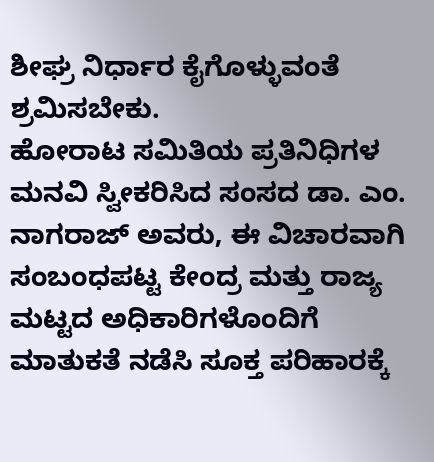ಶೀಘ್ರ ನಿರ್ಧಾರ ಕೈಗೊಳ್ಳುವಂತೆ ಶ್ರಮಿಸಬೇಕು.
ಹೋರಾಟ ಸಮಿತಿಯ ಪ್ರತಿನಿಧಿಗಳ ಮನವಿ ಸ್ವೀಕರಿಸಿದ ಸಂಸದ ಡಾ. ಎಂ. ನಾಗರಾಜ್ ಅವರು, ಈ ವಿಚಾರವಾಗಿ ಸಂಬಂಧಪಟ್ಟ ಕೇಂದ್ರ ಮತ್ತು ರಾಜ್ಯ ಮಟ್ಟದ ಅಧಿಕಾರಿಗಳೊಂದಿಗೆ ಮಾತುಕತೆ ನಡೆಸಿ ಸೂಕ್ತ ಪರಿಹಾರಕ್ಕೆ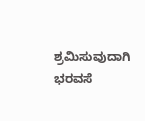ಶ್ರಮಿಸುವುದಾಗಿ ಭರವಸೆ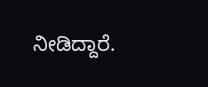ನೀಡಿದ್ದಾರೆ.